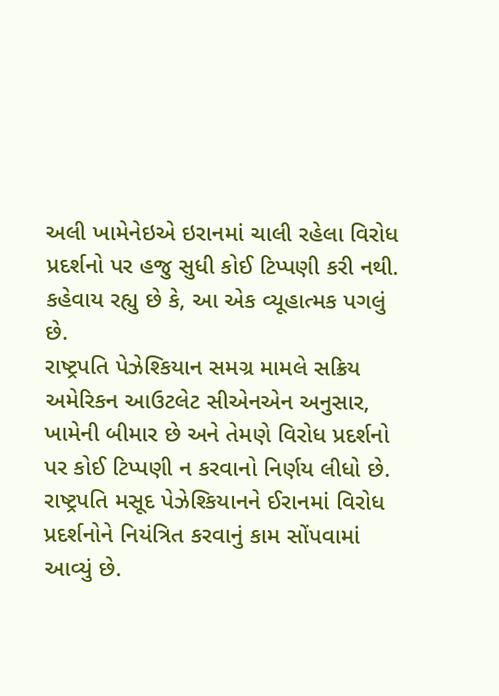અલી ખામેનેઇએ ઇરાનમાં ચાલી રહેલા વિરોધ પ્રદર્શનો પર હજુ સુધી કોઈ ટિપ્પણી કરી નથી. કહેવાય રહ્યુ છે કે, આ એક વ્યૂહાત્મક પગલું છે.
રાષ્ટ્રપતિ પેઝેશ્કિયાન સમગ્ર મામલે સક્રિય
અમેરિકન આઉટલેટ સીએનએન અનુસાર, ખામેની બીમાર છે અને તેમણે વિરોધ પ્રદર્શનો પર કોઈ ટિપ્પણી ન કરવાનો નિર્ણય લીધો છે. રાષ્ટ્રપતિ મસૂદ પેઝેશ્કિયાનને ઈરાનમાં વિરોધ પ્રદર્શનોને નિયંત્રિત કરવાનું કામ સોંપવામાં આવ્યું છે.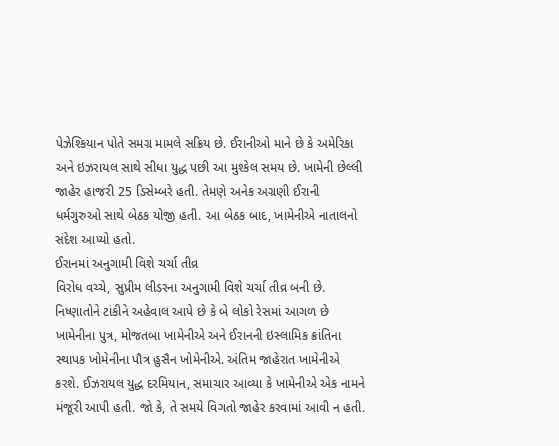પેઝેશ્કિયાન પોતે સમગ્ર મામલે સક્રિય છે. ઈરાનીઓ માને છે કે અમેરિકા અને ઇઝરાયલ સાથે સીધા યુદ્ધ પછી આ મુશ્કેલ સમય છે. ખામેની છેલ્લી જાહેર હાજરી 25 ડિસેમ્બરે હતી. તેમણે અનેક અગ્રણી ઈરાની ધર્મગુરુઓ સાથે બેઠક યોજી હતી. આ બેઠક બાદ, ખામેનીએ નાતાલનો સંદેશ આપ્યો હતો.
ઈરાનમાં અનુગામી વિશે ચર્ચા તીવ્ર
વિરોધ વચ્ચે, સુપ્રીમ લીડરના અનુગામી વિશે ચર્ચા તીવ્ર બની છે. નિષ્ણાતોને ટાંકીને અહેવાલ આપે છે કે બે લોકો રેસમાં આગળ છે ખામેનીના પુત્ર, મોજતબા ખામેનીએ અને ઈરાનની ઇસ્લામિક ક્રાંતિના સ્થાપક ખોમેનીના પૌત્ર હુસૈન ખોમેનીએ. અંતિમ જાહેરાત ખામેનીએ કરશે. ઈઝરાયલ યુદ્ધ દરમિયાન, સમાચાર આવ્યા કે ખામેનીએ એક નામને મંજૂરી આપી હતી. જો કે, તે સમયે વિગતો જાહેર કરવામાં આવી ન હતી.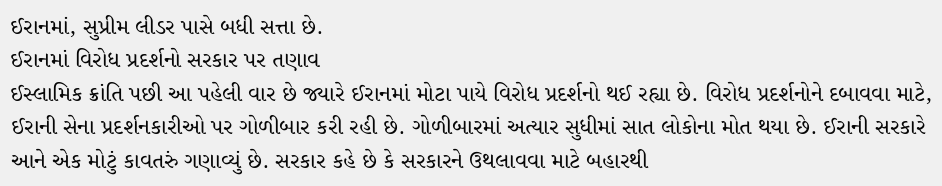ઈરાનમાં, સુપ્રીમ લીડર પાસે બધી સત્તા છે.
ઈરાનમાં વિરોધ પ્રદર્શનો સરકાર પર તણાવ
ઈસ્લામિક ક્રાંતિ પછી આ પહેલી વાર છે જ્યારે ઈરાનમાં મોટા પાયે વિરોધ પ્રદર્શનો થઈ રહ્યા છે. વિરોધ પ્રદર્શનોને દબાવવા માટે, ઈરાની સેના પ્રદર્શનકારીઓ પર ગોળીબાર કરી રહી છે. ગોળીબારમાં અત્યાર સુધીમાં સાત લોકોના મોત થયા છે. ઈરાની સરકારે આને એક મોટું કાવતરું ગણાવ્યું છે. સરકાર કહે છે કે સરકારને ઉથલાવવા માટે બહારથી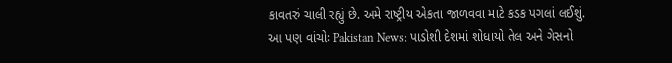કાવતરું ચાલી રહ્યું છે. અમે રાષ્ટ્રીય એકતા જાળવવા માટે કડક પગલાં લઈશું.
આ પણ વાંચોઃ Pakistan News: પાડોશી દેશમાં શોધાયો તેલ અને ગેસનો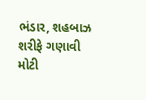ભંડાર, શહબાઝ શરીફે ગણાવી મોટી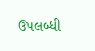ઉપલબ્ધી